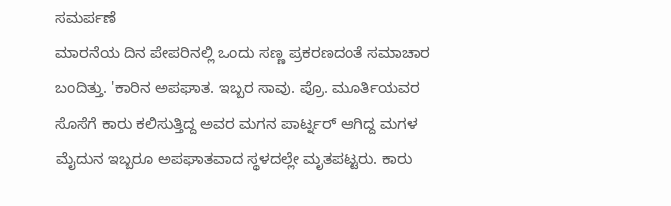ಸಮರ್ಪಣೆ
ಮಾರನೆಯ ದಿನ ಪೇಪರಿನಲ್ಲಿ ಒಂದು ಸಣ್ಣ ಪ್ರಕರಣದಂತೆ ಸಮಾಚಾರ ಬಂದಿತ್ತು. 'ಕಾರಿನ ಅಪಘಾತ. ಇಬ್ಬರ ಸಾವು. ಪ್ರೊ. ಮೂರ್ತಿಯವರ ಸೊಸೆಗೆ ಕಾರು ಕಲಿಸುತ್ತಿದ್ದ ಅವರ ಮಗನ ಪಾರ್ಟ್ನರ್ ಆಗಿದ್ದ ಮಗಳ ಮೈದುನ ಇಬ್ಬರೂ ಅಪಘಾತವಾದ ಸ್ಥಳದಲ್ಲೇ ಮೃತಪಟ್ಟರು. ಕಾರು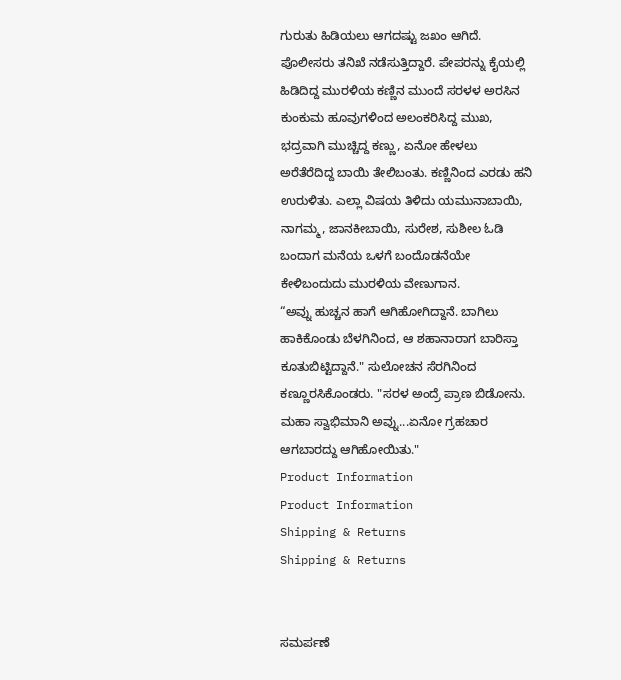ಗುರುತು ಹಿಡಿಯಲು ಆಗದಷ್ಟು ಜಖಂ ಆಗಿದೆ. ಪೊಲೀಸರು ತನಿಖೆ ನಡೆಸುತ್ತಿದ್ದಾರೆ. ಪೇಪರನ್ನು ಕೈಯಲ್ಲಿ ಹಿಡಿದಿದ್ದ ಮುರಳಿಯ ಕಣ್ಣಿನ ಮುಂದೆ ಸರಳಳ ಅರಸಿನ ಕುಂಕುಮ ಹೂವುಗಳಿಂದ ಅಲಂಕರಿಸಿದ್ದ ಮುಖ, ಭದ್ರವಾಗಿ ಮುಚ್ಚಿದ್ದ ಕಣ್ಣು, ಏನೋ ಹೇಳಲು ಅರೆತೆರೆದಿದ್ದ ಬಾಯಿ ತೇಲಿಬಂತು. ಕಣ್ಣಿನಿಂದ ಎರಡು ಹನಿ ಉರುಳಿತು. ಎಲ್ಲಾ ವಿಷಯ ತಿಳಿದು ಯಮುನಾಬಾಯಿ, ನಾಗಮ್ಮ, ಜಾನಕೀಬಾಯಿ, ಸುರೇಶ, ಸುಶೀಲ ಓಡಿ ಬಂದಾಗ ಮನೆಯ ಒಳಗೆ ಬಂದೊಡನೆಯೇ ಕೇಳಿಬಂದುದು ಮುರಳಿಯ ವೇಣುಗಾನ.
“ಅವ್ನು ಹುಚ್ಚನ ಹಾಗೆ ಆಗಿಹೋಗಿದ್ದಾನೆ. ಬಾಗಿಲು ಹಾಕಿಕೊಂಡು ಬೆಳಗಿನಿಂದ, ಆ ಶಹಾನಾರಾಗ ಬಾರಿಸ್ತಾ ಕೂತುಬಿಟ್ಟಿದ್ದಾನೆ." ಸುಲೋಚನ ಸೆರಗಿನಿಂದ ಕಣ್ಣೂರಸಿಕೊಂಡರು. "ಸರಳ ಅಂದ್ರೆ ಪ್ರಾಣ ಬಿಡೋನು. ಮಹಾ ಸ್ವಾಭಿಮಾನಿ ಅವ್ನು...ಏನೋ ಗ್ರಹಚಾರ ಆಗಬಾರದ್ದು ಆಗಿಹೋಯಿತು."
Product Information
Product Information
Shipping & Returns
Shipping & Returns


ಸಮರ್ಪಣೆ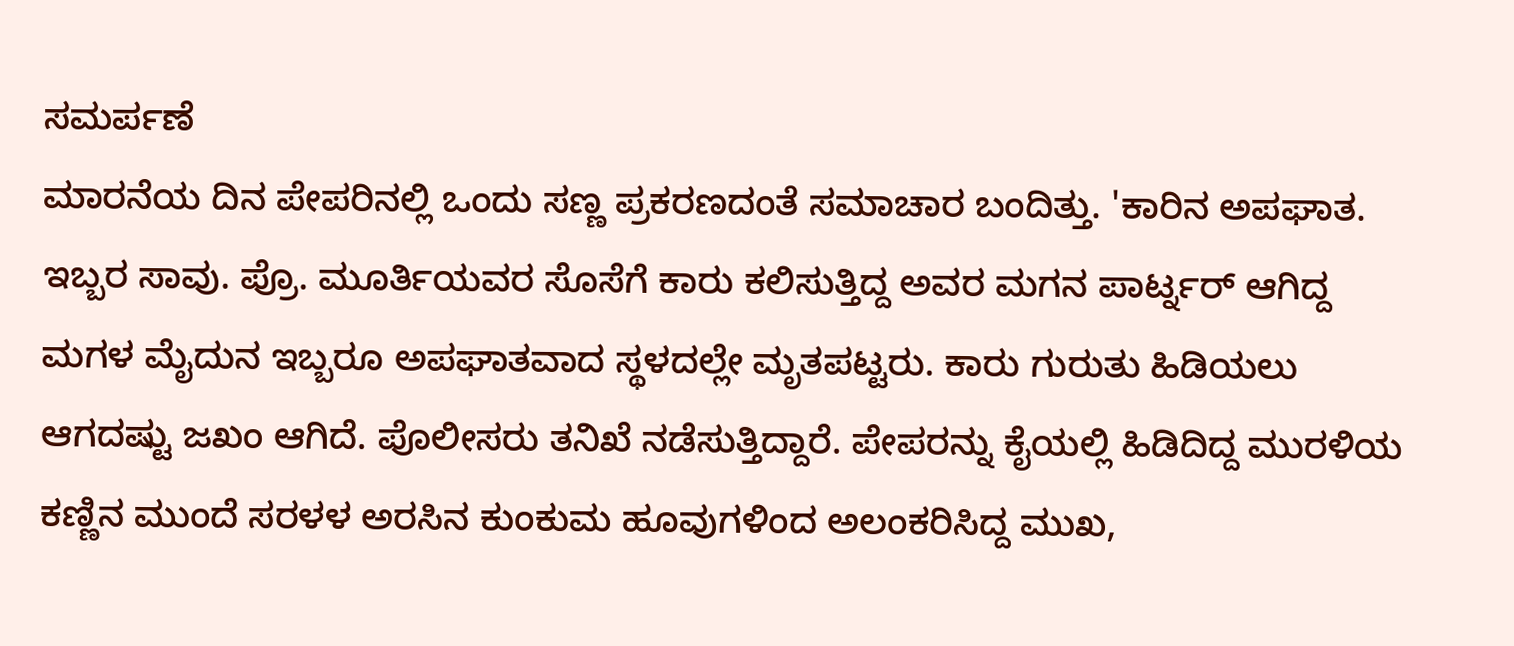ಸಮರ್ಪಣೆ
ಮಾರನೆಯ ದಿನ ಪೇಪರಿನಲ್ಲಿ ಒಂದು ಸಣ್ಣ ಪ್ರಕರಣದಂತೆ ಸಮಾಚಾರ ಬಂದಿತ್ತು. 'ಕಾರಿನ ಅಪಘಾತ. ಇಬ್ಬರ ಸಾವು. ಪ್ರೊ. ಮೂರ್ತಿಯವರ ಸೊಸೆಗೆ ಕಾರು ಕಲಿಸುತ್ತಿದ್ದ ಅವರ ಮಗನ ಪಾರ್ಟ್ನರ್ ಆಗಿದ್ದ ಮಗಳ ಮೈದುನ ಇಬ್ಬರೂ ಅಪಘಾತವಾದ ಸ್ಥಳದಲ್ಲೇ ಮೃತಪಟ್ಟರು. ಕಾರು ಗುರುತು ಹಿಡಿಯಲು ಆಗದಷ್ಟು ಜಖಂ ಆಗಿದೆ. ಪೊಲೀಸರು ತನಿಖೆ ನಡೆಸುತ್ತಿದ್ದಾರೆ. ಪೇಪರನ್ನು ಕೈಯಲ್ಲಿ ಹಿಡಿದಿದ್ದ ಮುರಳಿಯ ಕಣ್ಣಿನ ಮುಂದೆ ಸರಳಳ ಅರಸಿನ ಕುಂಕುಮ ಹೂವುಗಳಿಂದ ಅಲಂಕರಿಸಿದ್ದ ಮುಖ,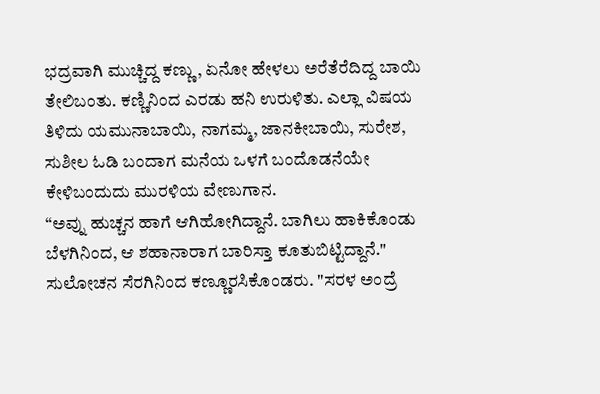ಭದ್ರವಾಗಿ ಮುಚ್ಚಿದ್ದ ಕಣ್ಣು, ಏನೋ ಹೇಳಲು ಅರೆತೆರೆದಿದ್ದ ಬಾಯಿ ತೇಲಿಬಂತು. ಕಣ್ಣಿನಿಂದ ಎರಡು ಹನಿ ಉರುಳಿತು. ಎಲ್ಲಾ ವಿಷಯ ತಿಳಿದು ಯಮುನಾಬಾಯಿ, ನಾಗಮ್ಮ, ಜಾನಕೀಬಾಯಿ, ಸುರೇಶ, ಸುಶೀಲ ಓಡಿ ಬಂದಾಗ ಮನೆಯ ಒಳಗೆ ಬಂದೊಡನೆಯೇ ಕೇಳಿಬಂದುದು ಮುರಳಿಯ ವೇಣುಗಾನ.
“ಅವ್ನು ಹುಚ್ಚನ ಹಾಗೆ ಆಗಿಹೋಗಿದ್ದಾನೆ. ಬಾಗಿಲು ಹಾಕಿಕೊಂಡು ಬೆಳಗಿನಿಂದ, ಆ ಶಹಾನಾರಾಗ ಬಾರಿಸ್ತಾ ಕೂತುಬಿಟ್ಟಿದ್ದಾನೆ." ಸುಲೋಚನ ಸೆರಗಿನಿಂದ ಕಣ್ಣೂರಸಿಕೊಂಡರು. "ಸರಳ ಅಂದ್ರೆ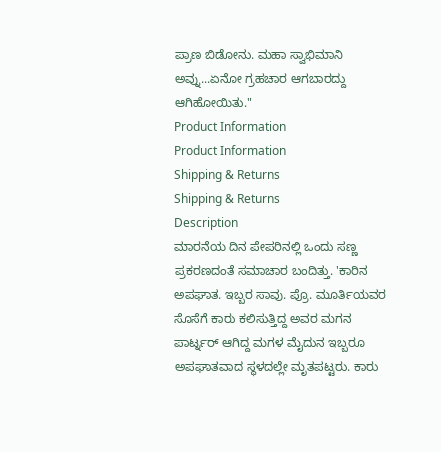ಪ್ರಾಣ ಬಿಡೋನು. ಮಹಾ ಸ್ವಾಭಿಮಾನಿ ಅವ್ನು...ಏನೋ ಗ್ರಹಚಾರ ಆಗಬಾರದ್ದು ಆಗಿಹೋಯಿತು."
Product Information
Product Information
Shipping & Returns
Shipping & Returns
Description
ಮಾರನೆಯ ದಿನ ಪೇಪರಿನಲ್ಲಿ ಒಂದು ಸಣ್ಣ ಪ್ರಕರಣದಂತೆ ಸಮಾಚಾರ ಬಂದಿತ್ತು. 'ಕಾರಿನ ಅಪಘಾತ. ಇಬ್ಬರ ಸಾವು. ಪ್ರೊ. ಮೂರ್ತಿಯವರ ಸೊಸೆಗೆ ಕಾರು ಕಲಿಸುತ್ತಿದ್ದ ಅವರ ಮಗನ ಪಾರ್ಟ್ನರ್ ಆಗಿದ್ದ ಮಗಳ ಮೈದುನ ಇಬ್ಬರೂ ಅಪಘಾತವಾದ ಸ್ಥಳದಲ್ಲೇ ಮೃತಪಟ್ಟರು. ಕಾರು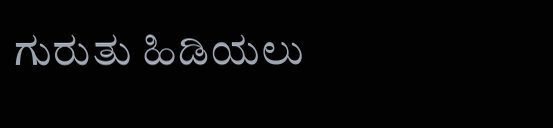ಗುರುತು ಹಿಡಿಯಲು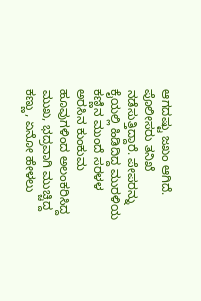ಆಗದಷ್ಟು ಜಖಂ ಆಗಿದೆ. ಪೊಲೀಸರು ತನಿಖೆ ನಡೆಸುತ್ತಿದ್ದಾರೆ. ಪೇಪರನ್ನು ಕೈಯಲ್ಲಿ ಹಿಡಿದಿದ್ದ ಮುರಳಿಯ ಕಣ್ಣಿನ ಮುಂದೆ ಸರಳಳ ಅರಸಿನ ಕುಂಕುಮ ಹೂವುಗಳಿಂದ ಅಲಂಕರಿಸಿದ್ದ ಮುಖ, ಭದ್ರವಾಗಿ ಮುಚ್ಚಿದ್ದ ಕಣ್ಣು, ಏನೋ ಹೇಳಲು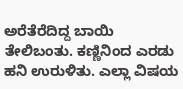ಅರೆತೆರೆದಿದ್ದ ಬಾಯಿ ತೇಲಿಬಂತು. ಕಣ್ಣಿನಿಂದ ಎರಡು ಹನಿ ಉರುಳಿತು. ಎಲ್ಲಾ ವಿಷಯ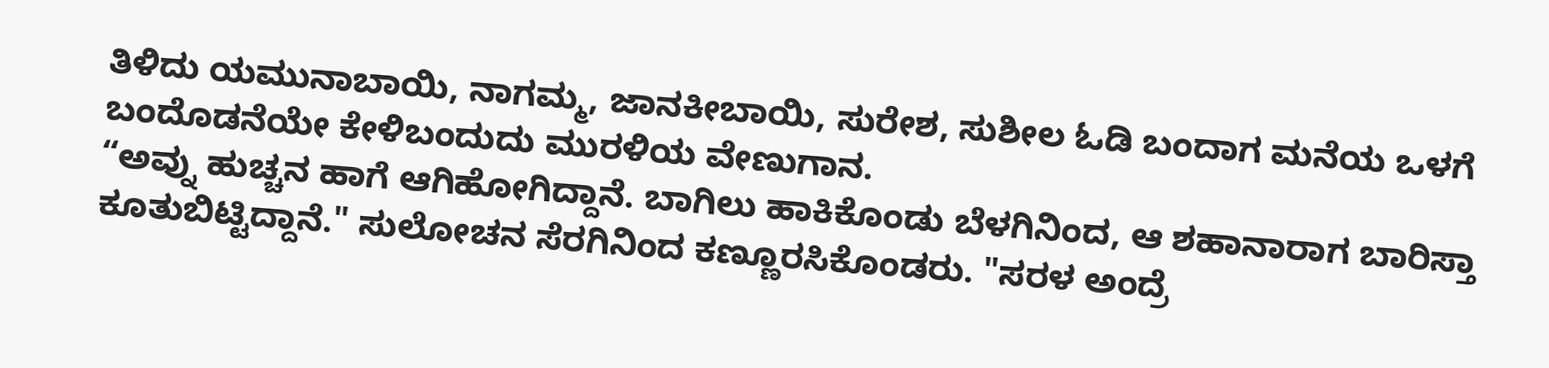ತಿಳಿದು ಯಮುನಾಬಾಯಿ, ನಾಗಮ್ಮ, ಜಾನಕೀಬಾಯಿ, ಸುರೇಶ, ಸುಶೀಲ ಓಡಿ ಬಂದಾಗ ಮನೆಯ ಒಳಗೆ ಬಂದೊಡನೆಯೇ ಕೇಳಿಬಂದುದು ಮುರಳಿಯ ವೇಣುಗಾನ.
“ಅವ್ನು ಹುಚ್ಚನ ಹಾಗೆ ಆಗಿಹೋಗಿದ್ದಾನೆ. ಬಾಗಿಲು ಹಾಕಿಕೊಂಡು ಬೆಳಗಿನಿಂದ, ಆ ಶಹಾನಾರಾಗ ಬಾರಿಸ್ತಾ ಕೂತುಬಿಟ್ಟಿದ್ದಾನೆ." ಸುಲೋಚನ ಸೆರಗಿನಿಂದ ಕಣ್ಣೂರಸಿಕೊಂಡರು. "ಸರಳ ಅಂದ್ರೆ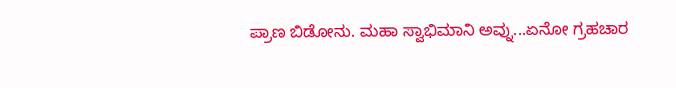ಪ್ರಾಣ ಬಿಡೋನು. ಮಹಾ ಸ್ವಾಭಿಮಾನಿ ಅವ್ನು...ಏನೋ ಗ್ರಹಚಾರ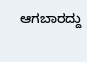ಆಗಬಾರದ್ದು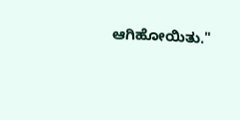ಆಗಿಹೋಯಿತು."